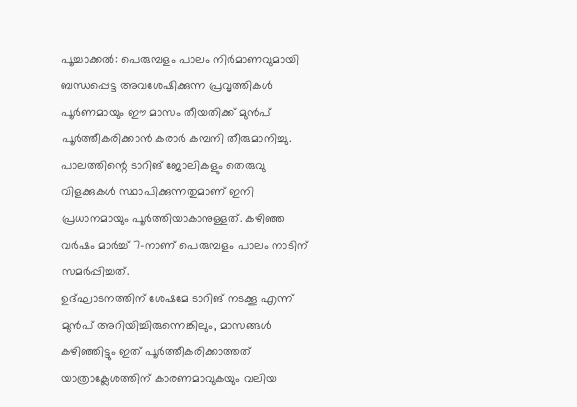പൂച്ചാക്കൽ: പെരുമ്പളം പാലം നിർമാണവുമായി ബന്ധപ്പെട്ട അവശേഷിക്കുന്ന പ്രവൃത്തികൾ പൂർണമായും ഈ മാസം തീയതിക്ക് മുൻപ് പൂർത്തീകരിക്കാൻ കരാർ കമ്പനി തീരുമാനിച്ചു.
പാലത്തിന്റെ ടാറിങ് ജോലികളും തെരുവു വിളക്കുകൾ സ്ഥാപിക്കുന്നതുമാണ് ഇനി പ്രധാനമായും പൂർത്തിയാകാനുള്ളത്. കഴിഞ്ഞ വർഷം മാർച്ച് 7-നാണ് പെരുമ്പളം പാലം നാടിന് സമർപ്പിച്ചത്.
ഉദ്ഘാടനത്തിന് ശേഷമേ ടാറിങ് നടക്കൂ എന്ന് മുൻപ് അറിയിച്ചിരുന്നെങ്കിലും, മാസങ്ങൾ കഴിഞ്ഞിട്ടും ഇത് പൂർത്തീകരിക്കാത്തത് യാത്രാക്ലേശത്തിന് കാരണമാവുകയും വലിയ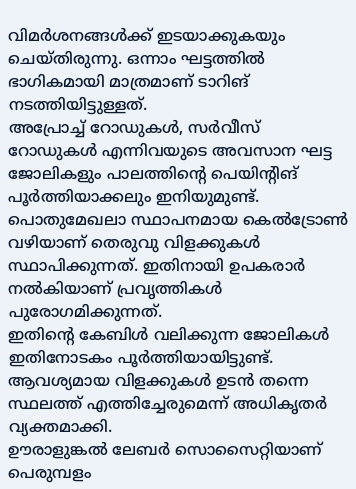വിമർശനങ്ങൾക്ക് ഇടയാക്കുകയും ചെയ്തിരുന്നു. ഒന്നാം ഘട്ടത്തിൽ ഭാഗികമായി മാത്രമാണ് ടാറിങ് നടത്തിയിട്ടുള്ളത്.
അപ്രോച്ച് റോഡുകൾ, സർവീസ് റോഡുകൾ എന്നിവയുടെ അവസാന ഘട്ട ജോലികളും പാലത്തിന്റെ പെയിന്റിങ് പൂർത്തിയാക്കലും ഇനിയുമുണ്ട്.
പൊതുമേഖലാ സ്ഥാപനമായ കെൽട്രോൺ വഴിയാണ് തെരുവു വിളക്കുകൾ സ്ഥാപിക്കുന്നത്. ഇതിനായി ഉപകരാർ നൽകിയാണ് പ്രവൃത്തികൾ പുരോഗമിക്കുന്നത്.
ഇതിന്റെ കേബിൾ വലിക്കുന്ന ജോലികൾ ഇതിനോടകം പൂർത്തിയായിട്ടുണ്ട്. ആവശ്യമായ വിളക്കുകൾ ഉടൻ തന്നെ സ്ഥലത്ത് എത്തിച്ചേരുമെന്ന് അധികൃതർ വ്യക്തമാക്കി.
ഊരാളുങ്കൽ ലേബർ സൊസൈറ്റിയാണ് പെരുമ്പളം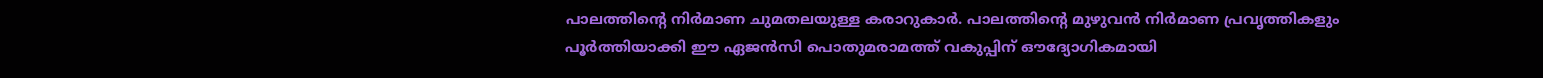പാലത്തിന്റെ നിർമാണ ചുമതലയുള്ള കരാറുകാർ. പാലത്തിന്റെ മുഴുവൻ നിർമാണ പ്രവൃത്തികളും പൂർത്തിയാക്കി ഈ ഏജൻസി പൊതുമരാമത്ത് വകുപ്പിന് ഔദ്യോഗികമായി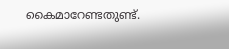കൈമാറേണ്ടതുണ്ട്.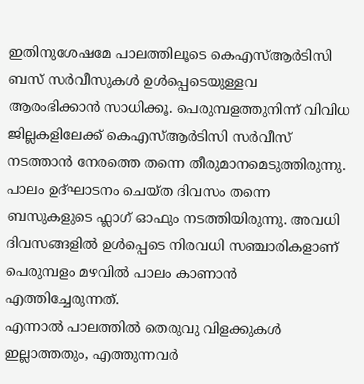ഇതിനുശേഷമേ പാലത്തിലൂടെ കെഎസ്ആർടിസി ബസ് സർവീസുകൾ ഉൾപ്പെടെയുള്ളവ ആരംഭിക്കാൻ സാധിക്കൂ. പെരുമ്പളത്തുനിന്ന് വിവിധ ജില്ലകളിലേക്ക് കെഎസ്ആർടിസി സർവീസ് നടത്താൻ നേരത്തെ തന്നെ തീരുമാനമെടുത്തിരുന്നു.
പാലം ഉദ്ഘാടനം ചെയ്ത ദിവസം തന്നെ ബസുകളുടെ ഫ്ലാഗ് ഓഫും നടത്തിയിരുന്നു. അവധി ദിവസങ്ങളിൽ ഉൾപ്പെടെ നിരവധി സഞ്ചാരികളാണ് പെരുമ്പളം മഴവിൽ പാലം കാണാൻ എത്തിച്ചേരുന്നത്.
എന്നാൽ പാലത്തിൽ തെരുവു വിളക്കുകൾ ഇല്ലാത്തതും, എത്തുന്നവർ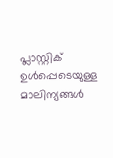പ്ലാസ്റ്റിക് ഉൾപ്പെടെയുള്ള മാലിന്യങ്ങൾ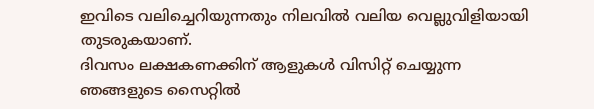ഇവിടെ വലിച്ചെറിയുന്നതും നിലവിൽ വലിയ വെല്ലുവിളിയായി തുടരുകയാണ്.
ദിവസം ലക്ഷകണക്കിന് ആളുകൾ വിസിറ്റ് ചെയ്യുന്ന ഞങ്ങളുടെ സൈറ്റിൽ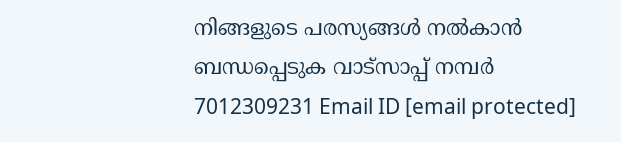നിങ്ങളുടെ പരസ്യങ്ങൾ നൽകാൻ ബന്ധപ്പെടുക വാട്സാപ്പ് നമ്പർ 7012309231 Email ID [email protected]